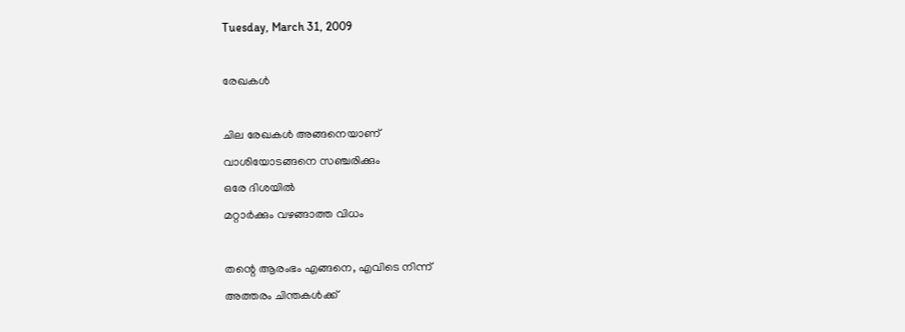Tuesday, March 31, 2009

രേഖകള്‍

ചില രേഖകള്‍ അങ്ങനെയാണ്
വാശിയോടങ്ങനെ സഞ്ചരിക്കും
ഒരേ ദിശയില്‍
മറ്റാര്‍ക്കും വഴങ്ങാത്ത വിധം

തന്റെ ആരംഭം എങ്ങനെ, എവിടെ നിന്ന്
അത്തരം ചിന്തകള്‍ക്ക്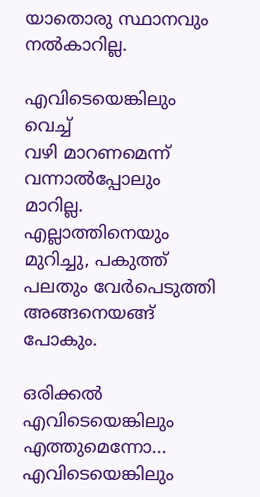യാതൊരു സ്ഥാനവും നല്‍കാറില്ല.

എവിടെയെങ്കിലും വെച്ച്
വഴി മാറണമെന്ന് വന്നാല്‍പ്പോലും
മാറില്ല.
എല്ലാത്തിനെയും മുറിച്ചു, പകുത്ത്‌
പലതും വേര്‍പെടുത്തി
അങ്ങനെയങ്ങ് പോകും.

ഒരിക്കല്‍
എവിടെയെങ്കിലും എത്തുമെന്നോ...
എവിടെയെങ്കിലും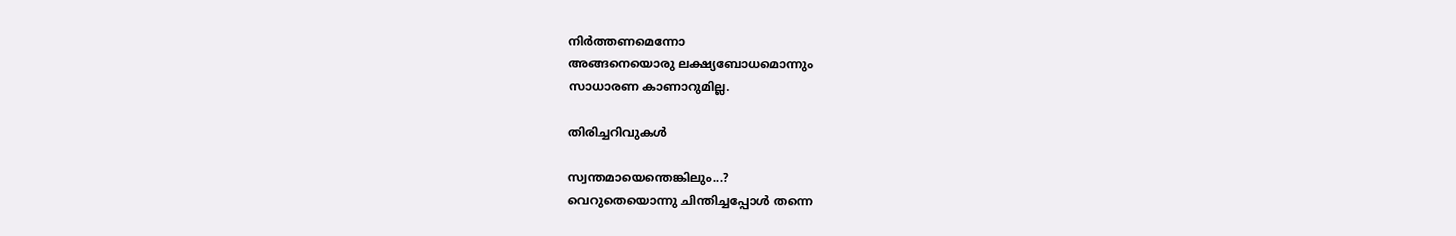നിര്‍ത്തണമെന്നോ
അങ്ങനെയൊരു ലക്ഷ്യബോധമൊന്നും
സാധാരണ കാണാറുമില്ല.

തിരിച്ചറിവുകള്‍

സ്വന്തമായെന്തെങ്കിലും...?
വെറുതെയൊന്നു ചിന്തിച്ചപ്പോള്‍ തന്നെ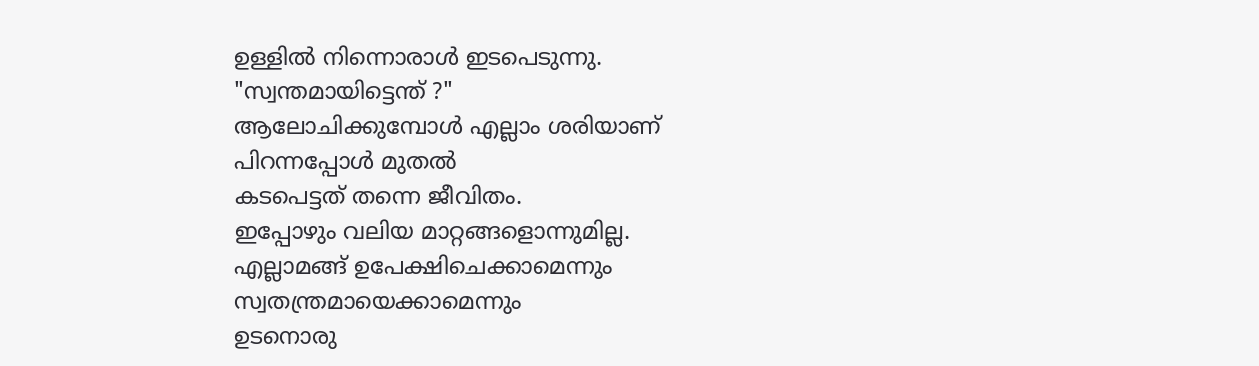ഉള്ളില്‍ നിന്നൊരാള്‍ ഇടപെടുന്നു.
"സ്വന്തമായിട്ടെന്ത് ?"
ആലോചിക്കുമ്പോള്‍ എല്ലാം ശരിയാണ്
പിറന്നപ്പോള്‍ മുതല്‍
കടപെട്ടത്‌ തന്നെ ജീവിതം.
ഇപ്പോഴും വലിയ മാറ്റങ്ങളൊന്നുമില്ല.
എല്ലാമങ്ങ് ഉപേക്ഷിചെക്കാമെന്നും
സ്വതന്ത്രമായെക്കാമെന്നും
ഉടനൊരു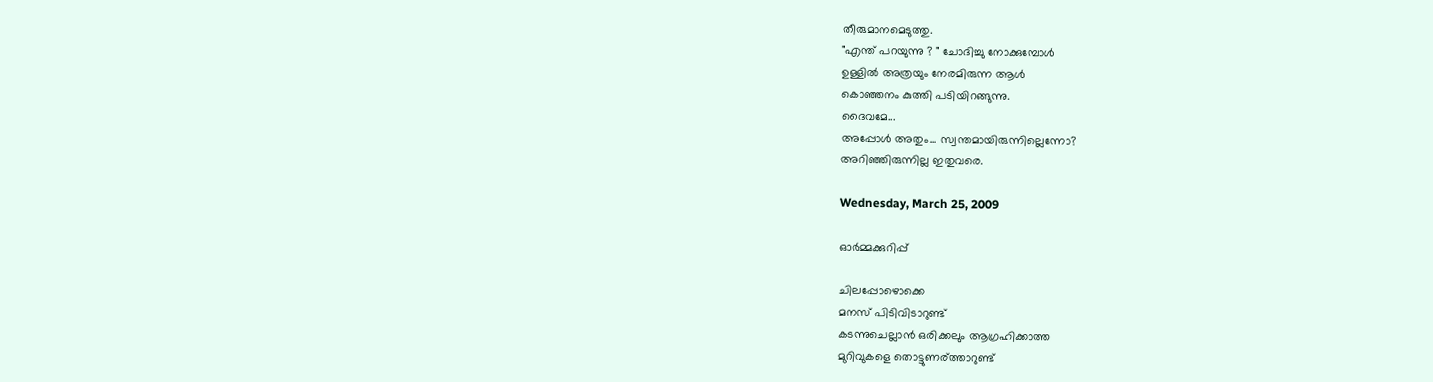തീരുമാനമെടുത്തു.
"എന്ത് പറയുന്നു ? " ചോദിച്ചു നോക്കുമ്പോള്‍
ഉള്ളില്‍ അത്രയും നേരമിരുന്ന ആള്‍
കൊഞ്ഞനം കുത്തി പടിയിറങ്ങുന്നു.
ദൈവമേ...
അപ്പോള്‍ അതും... സ്വന്തമായിരുന്നില്ലെന്നോ?
അറിഞ്ഞിരുന്നില്ല ഇതുവരെ.

Wednesday, March 25, 2009

ഓര്‍മ്മക്കുറിപ്പ്

ചിലപ്പോഴൊക്കെ
മനസ് പിടിവിടാറുണ്ട്
കടന്നുചെല്ലാന്‍ ഒരിക്കലും ആഗ്രഹിക്കാത്ത
മുറിവുകളെ തൊട്ടുണര്ത്താറുണ്ട്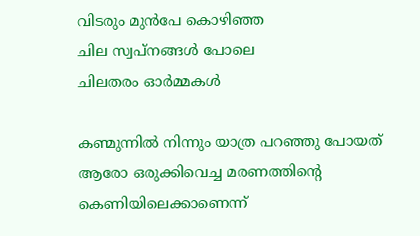വിടരും മുന്‍പേ കൊഴിഞ്ഞ
ചില സ്വപ്‌നങ്ങള്‍ പോലെ
ചിലതരം ഓര്‍മ്മകള്‍

കണ്മുന്നില്‍ നിന്നും യാത്ര പറഞ്ഞു പോയത്
ആരോ ഒരുക്കിവെച്ച മരണത്തിന്റെ കെണിയിലെക്കാണെന്ന്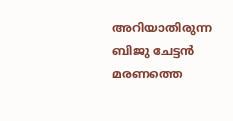അറിയാതിരുന്ന ബിജു ചേട്ടന്‍
മരണത്തെ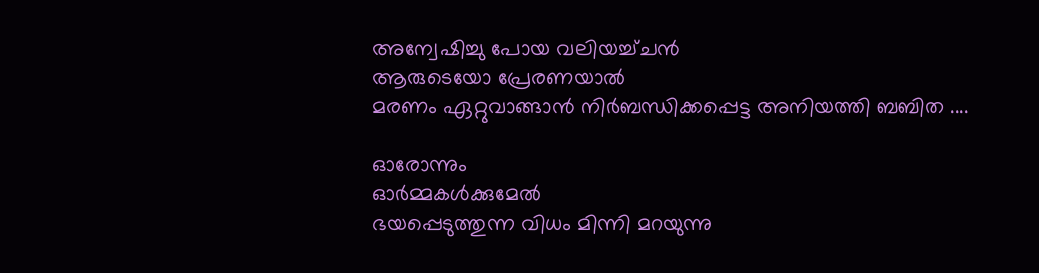അന്വേഷിച്ചു പോയ വലിയച്ച്ചന്‍
ആരുടെയോ പ്രേരണയാല്‍
മരണം ഏറ്റുവാങ്ങാന്‍ നിര്‍ബന്ധിക്കപ്പെട്ട അനിയത്തി ബബിത ....

ഓരോന്നും
ഓര്‍മ്മകള്‍ക്കുമേല്‍
ഭയപ്പെടുത്തുന്ന വിധം മിന്നി മറയുന്നു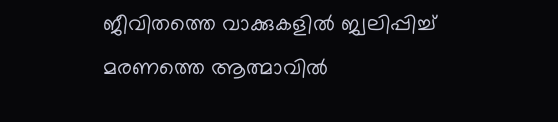ജീവിതത്തെ വാക്കുകളില്‍ ജ്വലിപ്പിച്ച്‌
മരണത്തെ ആത്മാവില്‍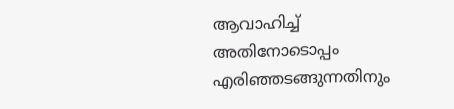ആവാഹിച്ച്
അതിനോടൊപ്പം എരിഞ്ഞടങ്ങുന്നതിനും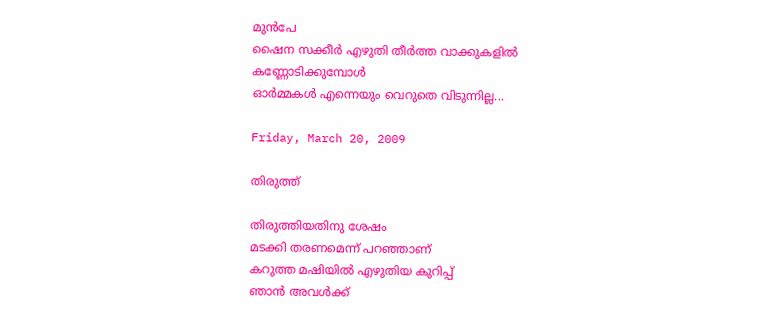മുന്‍പേ
ഷൈന സക്കീര്‍ എഴുതി തീര്‍ത്ത വാക്കുകളില്‍
കണ്ണോടിക്കുമ്പോള്‍
ഓര്‍മ്മകള്‍ എന്നെയും വെറുതെ വിടുന്നില്ല...

Friday, March 20, 2009

തിരുത്ത്

തിരുത്തിയതിനു ശേഷം
മടക്കി തരണമെന്ന് പറഞ്ഞാണ്
കറുത്ത മഷിയില്‍ എഴുതിയ കുറിപ്പ്
ഞാന്‍ അവള്‍ക്ക്‌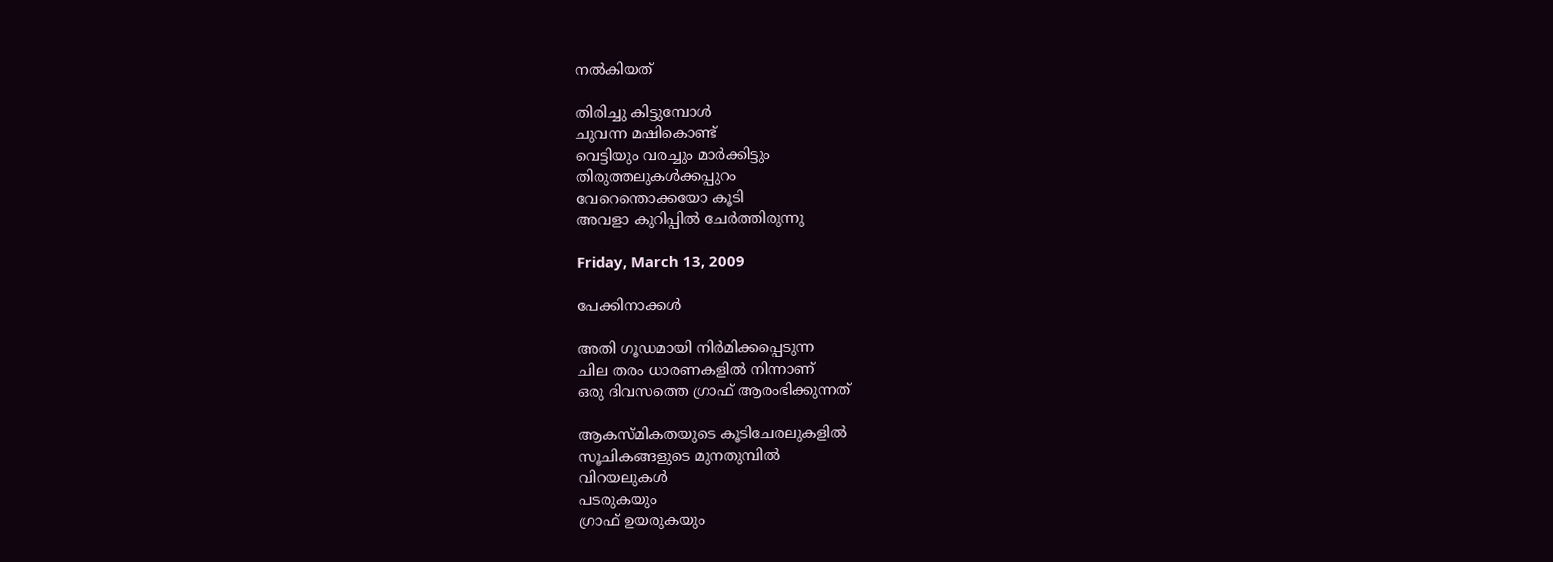നല്‍കിയത്

തിരിച്ചു കിട്ടുമ്പോള്‍
ചുവന്ന മഷികൊണ്ട്
വെട്ടിയും വരച്ചും മാര്‍ക്കിട്ടും
തിരുത്തലുകള്‍ക്കപ്പുറം
വേറെന്തൊക്കയോ കൂടി
അവളാ കുറിപ്പില്‍ ചേര്‍ത്തിരുന്നു

Friday, March 13, 2009

പേക്കിനാക്കള്‍

അതി ഗൂഡമായി നിര്‍മിക്കപ്പെടുന്ന
ചില തരം ധാരണകളില്‍ നിന്നാണ്
ഒരു ദിവസത്തെ ഗ്രാഫ് ആരംഭിക്കുന്നത്

ആകസ്മികതയുടെ കൂടിചേരലുകളില്‍
സൂചികങ്ങളുടെ മുനതുമ്പില്‍
വിറയലുകള്‍
പടരുകയും
ഗ്രാഫ് ഉയരുകയും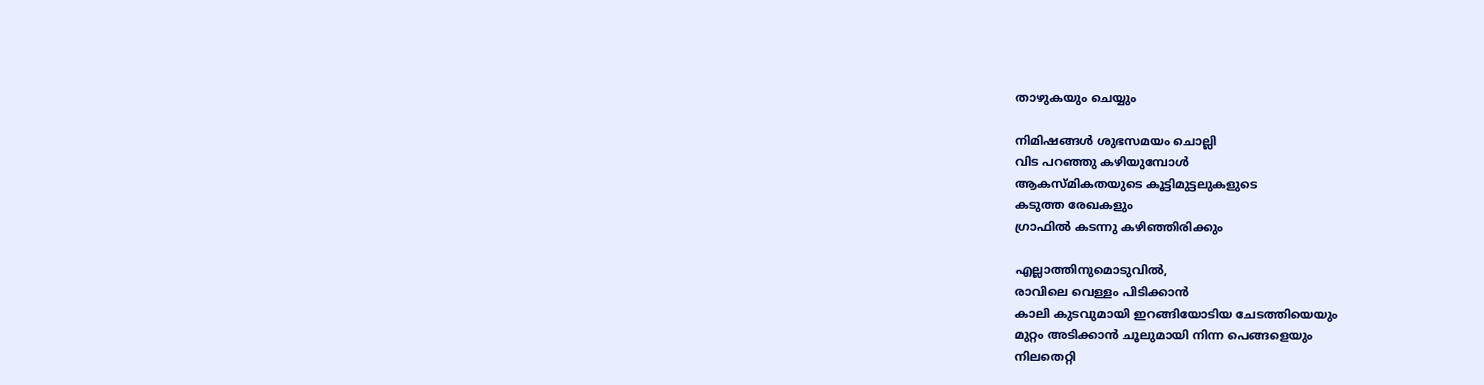താഴുകയും ചെയ്യും

നിമിഷങ്ങള്‍ ശുഭസമയം ചൊല്ലി
വിട പറഞ്ഞു കഴിയുമ്പോള്‍
ആകസ്മികതയുടെ കൂട്ടിമുട്ടലുകളുടെ
കടുത്ത രേഖകളും
ഗ്രാഫില്‍ കടന്നു കഴിഞ്ഞിരിക്കും

എല്ലാത്തിനുമൊടുവില്‍,
രാവിലെ വെള്ളം പിടിക്കാന്‍
കാലി കുടവുമായി ഇറങ്ങിയോടിയ ചേടത്തിയെയും
മുറ്റം അടിക്കാന്‍ ചൂലുമായി നിന്ന പെങ്ങളെയും
നിലതെറ്റി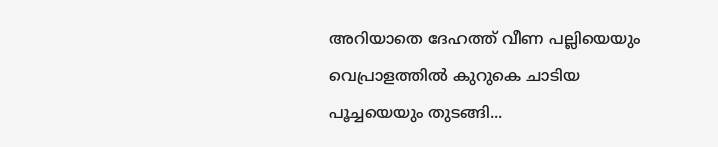അറിയാതെ ദേഹത്ത് വീണ പല്ലിയെയും
വെപ്രാളത്തില്‍ കുറുകെ ചാടിയ പൂച്ചയെയും തുടങ്ങി...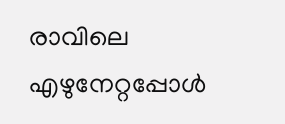രാവിലെ എഴുനേറ്റപ്പോള്‍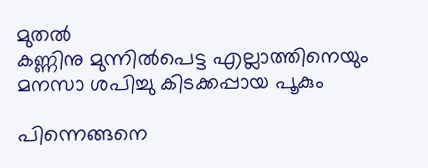മുതല്‍
കണ്ണിനു മുന്നില്‍പെട്ട എല്ലാത്തിനെയും
മനസാ ശപിച്ചു കിടക്കപ്പായ പൂകും

പിന്നെങ്ങനെ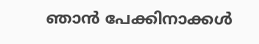ഞാന്‍ പേക്കിനാക്കള്‍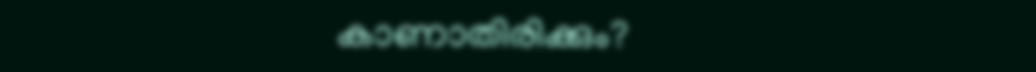കാണാതിരിക്കും?